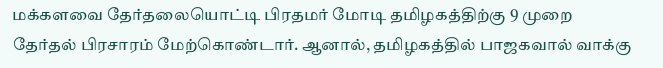மக்களவை தேர்தலையொட்டி பிரதமர் மோடி தமிழகத்திற்கு 9 முறை தேர்தல் பிரசாரம் மேற்கொண்டார். ஆனால், தமிழகத்தில் பாஜகவால் வாக்கு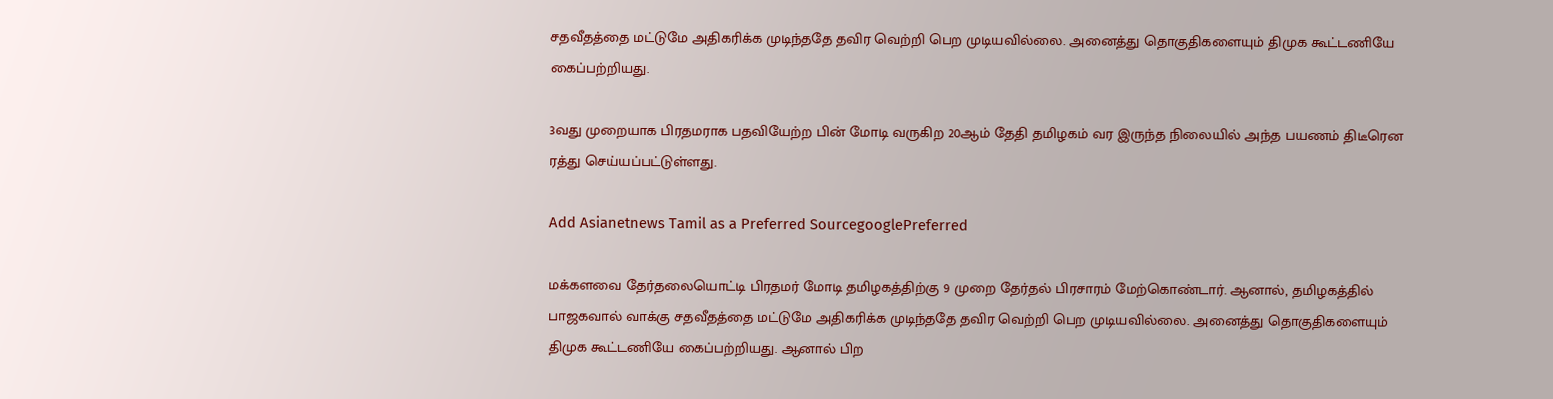சதவீதத்தை மட்டுமே அதிகரிக்க முடிந்ததே தவிர வெற்றி பெற முடியவில்லை. அனைத்து தொகுதிகளையும் திமுக கூட்டணியே கைப்பற்றியது.

3வது முறையாக பிரதமராக பதவியேற்ற பின் மோடி வருகிற 20ஆம் தேதி தமிழகம் வர இருந்த நிலையில் அந்த பயணம் திடீரென ரத்து செய்யப்பட்டுள்ளது.

Add Asianetnews Tamil as a Preferred SourcegooglePreferred

மக்களவை தேர்தலையொட்டி பிரதமர் மோடி தமிழகத்திற்கு 9 முறை தேர்தல் பிரசாரம் மேற்கொண்டார். ஆனால், தமிழகத்தில் பாஜகவால் வாக்கு சதவீதத்தை மட்டுமே அதிகரிக்க முடிந்ததே தவிர வெற்றி பெற முடியவில்லை. அனைத்து தொகுதிகளையும் திமுக கூட்டணியே கைப்பற்றியது. ஆனால் பிற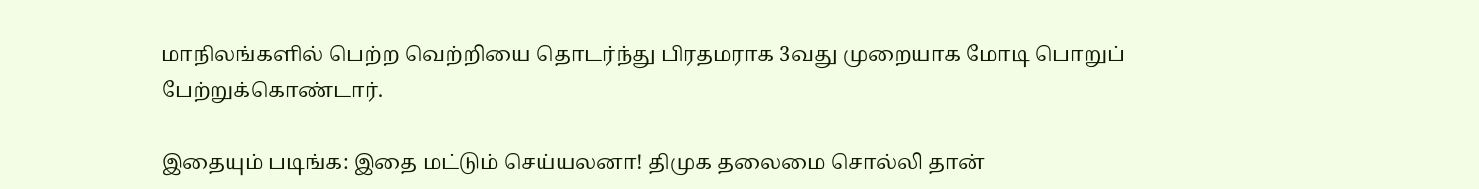மாநிலங்களில் பெற்ற வெற்றியை தொடர்ந்து பிரதமராக 3வது முறையாக மோடி பொறுப் பேற்றுக்கொண்டார்.

இதையும் படிங்க: இதை மட்டும் செய்யலனா! திமுக தலைமை சொல்லி தான்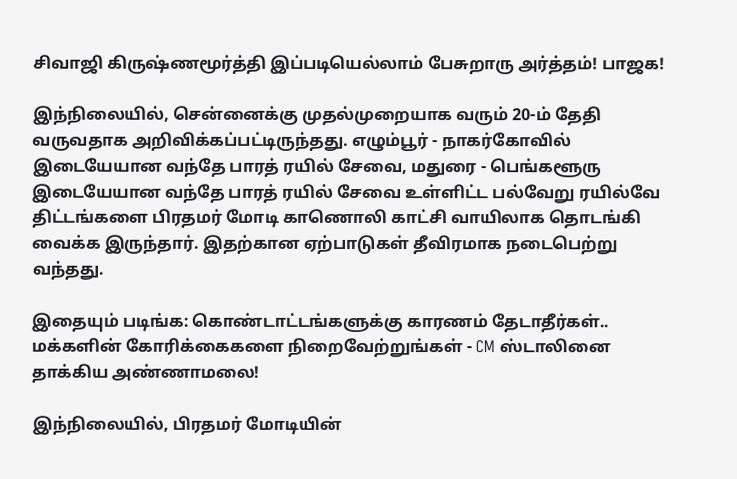சிவாஜி கிருஷ்ணமூர்த்தி இப்படியெல்லாம் பேசுறாரு அர்த்தம்! பாஜக!

இந்நிலையில், சென்னைக்கு முதல்முறையாக வரும் 20-ம் தேதி வருவதாக அறிவிக்கப்பட்டிருந்தது. எழும்பூர் - நாகர்கோவில் இடையேயான வந்தே பாரத் ரயில் சேவை, மதுரை - பெங்களூரு இடையேயான வந்தே பாரத் ரயில் சேவை உள்ளிட்ட பல்வேறு ரயில்வே திட்டங்களை பிரதமர் மோடி காணொலி காட்சி வாயிலாக தொடங்கி வைக்க இருந்தார். இதற்கான ஏற்பாடுகள் தீவிரமாக நடைபெற்று வந்தது.

இதையும் படிங்க: கொண்டாட்டங்களுக்கு காரணம் தேடாதீர்கள்.. மக்களின் கோரிக்கைகளை நிறைவேற்றுங்கள் - CM ஸ்டாலினை தாக்கிய அண்ணாமலை!

இந்நிலையில், பிரதமர் மோடியின்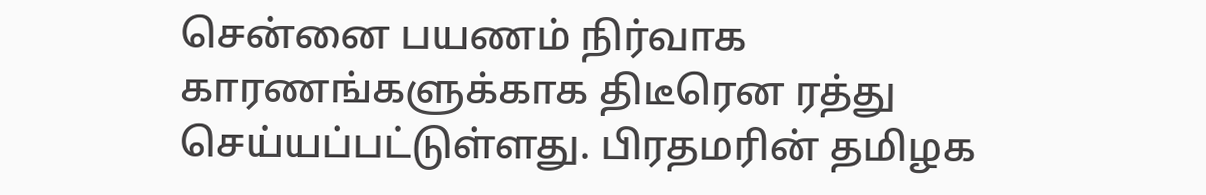சென்னை பயணம் நிர்வாக காரணங்களுக்காக திடீரென ரத்து செய்யப்பட்டுள்ளது. பிரதமரின் தமிழக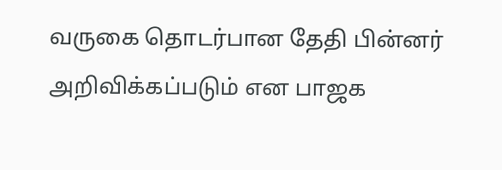வருகை தொடர்பான தேதி பின்னர் அறிவிக்கப்படும் என பாஜக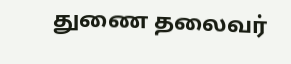துணை தலைவர்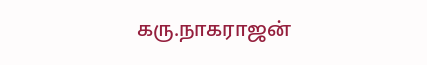கரு.நாகராஜன்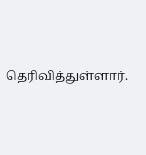தெரிவித்துள்ளார்.